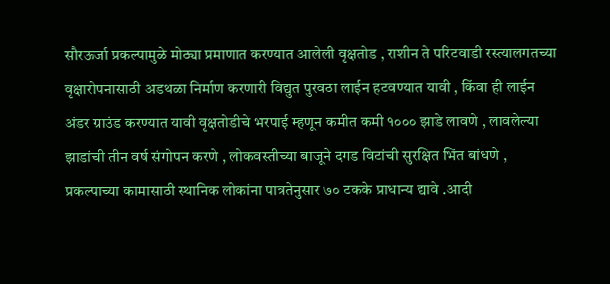सौरऊर्जा प्रकल्पामुळे मोठ्या प्रमाणात करण्यात आलेली वृक्षतोड , राशीन ते परिटवाडी रस्त्यालगतच्या वृक्षारोपनासाठी अडथळा निर्माण करणारी विद्युत पुरवठा लाईन हटवण्यात यावी , किंवा ही लाईन अंडर ग्राउंड करण्यात यावी वृक्षतोडीचे भरपाई म्हणून कमीत कमी १००० झाडे लावणे , लावलेल्या झाडांची तीन वर्ष संगोपन करणे , लोकवस्तीच्या बाजूने दगड विटांची सुरक्षित भिंत बांधणे , प्रकल्पाच्या कामासाठी स्थानिक लोकांना पात्रतेनुसार ७० टकके प्राधान्य द्यावे .आदी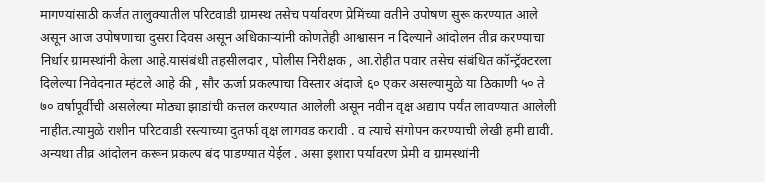मागण्यांसाठी कर्जत तालुक्यातील परिटवाडी ग्रामस्थ तसेच पर्यावरण प्रेमिंच्या वतीने उपोषण सुरू करण्यात आले असून आज उपोषणाचा दुसरा दिवस असून अधिकाऱ्यांनी कोणतेही आश्वासन न दिल्याने आंदोलन तीव्र करण्याचा निर्धार ग्रामस्थांनी केला आहे.यासंबंधी तहसीलदार , पोलीस निरीक्षक , आ.रोहीत पवार तसेच संबंधित कॉन्ट्रॅक्टरला दिलेल्या निवेदनात म्हंटले आहे की , सौर ऊर्जा प्रकल्पाचा विस्तार अंदाजे ६० एकर असल्यामुळे या ठिकाणी ५० ते ७० वर्षापूर्वीची असलेल्या मोठ्या झाडांची कत्तल करण्यात आलेली असून नवीन वृक्ष अद्याप पर्यंत लावण्यात आलेली नाहीत.त्यामुळे राशीन परिटवाडी रस्त्याच्या दुतर्फा वृक्ष लागवड करावी . व त्याचे संगोपन करण्याची लेखी हमी द्यावी. अन्यथा तीव्र आंदोलन करून प्रकल्प बंद पाडण्यात येईल . असा इशारा पर्यावरण प्रेमी व ग्रामस्थांनी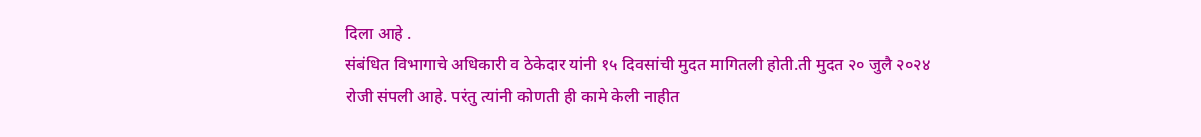दिला आहे .
संबंधित विभागाचे अधिकारी व ठेकेदार यांनी १५ दिवसांची मुदत मागितली होती.ती मुदत २० जुलै २०२४ रोजी संपली आहे. परंतु त्यांनी कोणती ही कामे केली नाहीत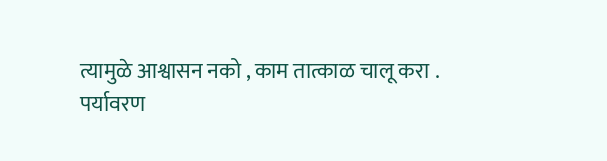त्यामुळे आश्वासन नको , काम तात्काळ चालू करा .
पर्यावरण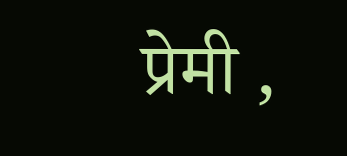प्रेमी ,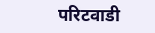परिटवाडी